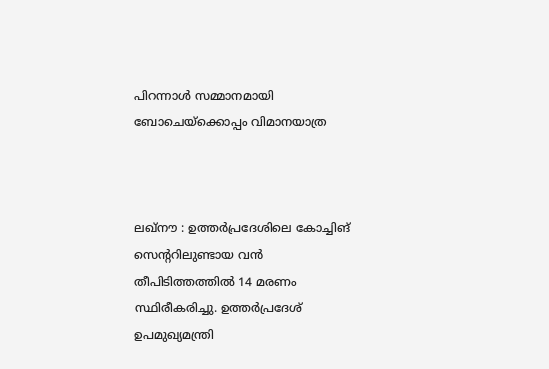പിറന്നാള്‍ സമ്മാനമായി ബോചെയ്‌ക്കൊപ്പം വിമാനയാത്ര



ലഖ്‌നൗ : ഉത്തര്‍പ്രദേശിലെ കോച്ചിങ് സെന്ററിലുണ്ടായ വന്‍ തീപിടിത്തത്തില്‍ 14 മരണം സ്ഥിരീകരിച്ചു. ഉത്തര്‍പ്രദേശ് ഉപമുഖ്യമന്ത്രി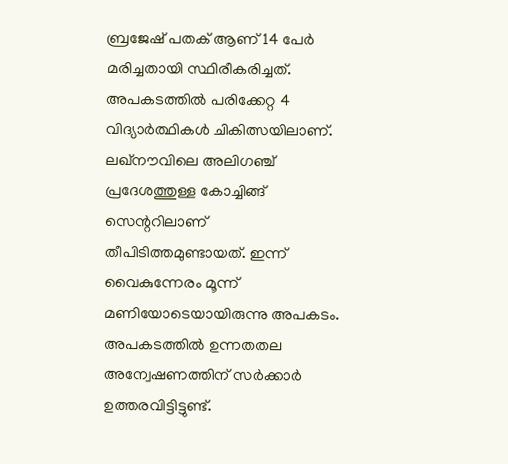ബ്രജേഷ് പതക് ആണ് 14 പേര്‍ മരിച്ചതായി സ്ഥിരീകരിച്ചത്. അപകടത്തില്‍ പരിക്കേറ്റ 4 വിദ്യാര്‍ത്ഥികള്‍ ചികിത്സയിലാണ്. ലഖ്‌നൗവിലെ അലിഗഞ്ച് പ്രദേശത്തുള്ള കോച്ചിങ്ങ് സെന്ററിലാണ് തീപിടിത്തമുണ്ടായത്. ഇന്ന് വൈകുന്നേരം മൂന്ന് മണിയോടെയായിരുന്നു അപകടം. അപകടത്തില്‍ ഉന്നതതല അന്വേഷണത്തിന് സര്‍ക്കാര്‍ ഉത്തരവിട്ടിട്ടുണ്ട്.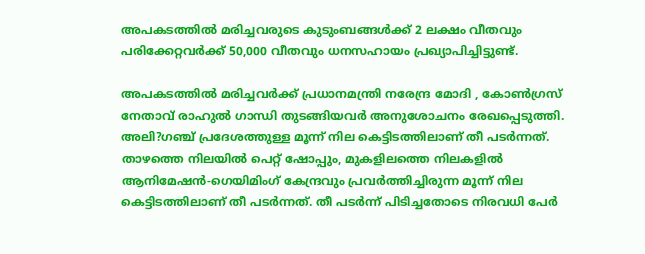അപകടത്തില്‍ മരിച്ചവരുടെ കുടുംബങ്ങള്‍ക്ക് 2 ലക്ഷം വീതവും പരിക്കേറ്റവര്‍ക്ക് 50,000 വീതവും ധനസഹായം പ്രഖ്യാപിച്ചിട്ടുണ്ട്.

അപകടത്തില്‍ മരിച്ചവര്‍ക്ക് പ്രധാനമന്ത്രി നരേന്ദ്ര മോദി , കോണ്‍ഗ്രസ് നേതാവ് രാഹുല്‍ ഗാന്ധി തുടങ്ങിയവര്‍ അനുശോചനം രേഖപ്പെടുത്തി. അലി?ഗഞ്ച് പ്രദേശത്തുള്ള മൂന്ന് നില കെട്ടിടത്തിലാണ് തീ പടര്‍ന്നത്. താഴത്തെ നിലയില്‍ പെറ്റ് ഷോപ്പും, മുകളിലത്തെ നിലകളില്‍ ആനിമേഷന്‍-ഗെയിമിംഗ് കേന്ദ്രവും പ്രവര്‍ത്തിച്ചിരുന്ന മൂന്ന് നില കെട്ടിടത്തിലാണ് തീ പടര്‍ന്നത്. തീ പടര്‍ന്ന് പിടിച്ചതോടെ നിരവധി പേര്‍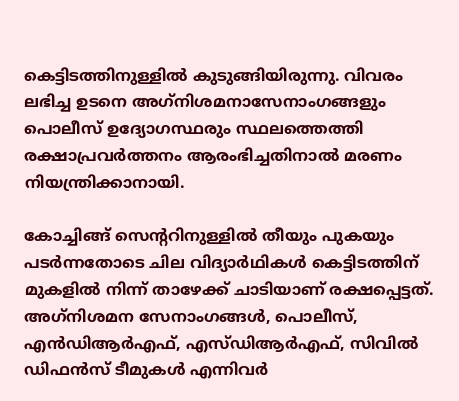കെട്ടിടത്തിനുള്ളില്‍ കുടുങ്ങിയിരുന്നു. വിവരം ലഭിച്ച ഉടനെ അഗ്‌നിശമനാസേനാംഗങ്ങളും പൊലീസ് ഉദ്യോഗസ്ഥരും സ്ഥലത്തെത്തി രക്ഷാപ്രവര്‍ത്തനം ആരംഭിച്ചതിനാല്‍ മരണം നിയന്ത്രിക്കാനായി.

കോച്ചിങ്ങ് സെന്ററിനുള്ളില്‍ തീയും പുകയും പടര്‍ന്നതോടെ ചില വിദ്യാര്‍ഥികള്‍ കെട്ടിടത്തിന് മുകളില്‍ നിന്ന് താഴേക്ക് ചാടിയാണ് രക്ഷപ്പെട്ടത്. അഗ്‌നിശമന സേനാംഗങ്ങള്‍, പൊലീസ്, എന്‍ഡിആര്‍എഫ്, എസ്ഡിആര്‍എഫ്, സിവില്‍ ഡിഫന്‍സ് ടീമുകള്‍ എന്നിവര്‍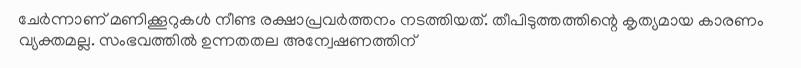ചേര്‍ന്നാണ് മണിക്കൂറുകള്‍ നീണ്ട രക്ഷാപ്രവര്‍ത്തനം നടത്തിയത്. തീപിടുത്തത്തിന്റെ കൃത്യമായ കാരണം വ്യക്തമല്ല. സംഭവത്തില്‍ ഉന്നതതല അന്വേഷണത്തിന്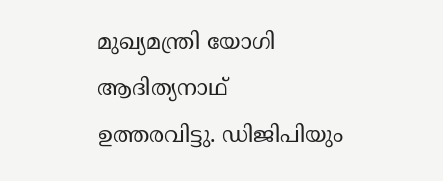മുഖ്യമന്ത്രി യോഗി ആദിത്യനാഥ് ഉത്തരവിട്ടു. ഡിജിപിയും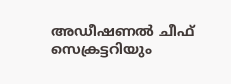അഡീഷണല്‍ ചീഫ് സെക്രട്ടറിയും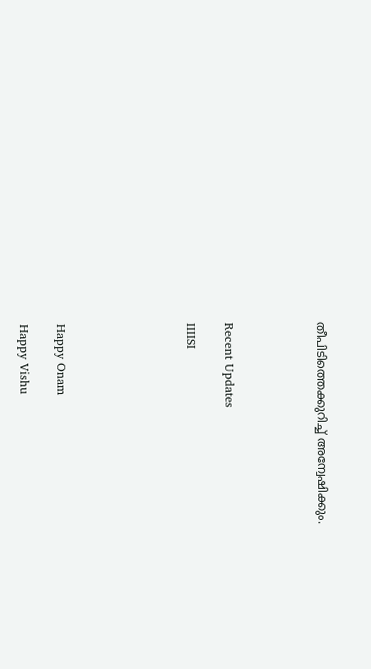തീപിടിത്തെക്കുറിച്ച് അന്വേഷിക്കും.




Recent Updates

IIIISI






Happy Onam

Happy Vishu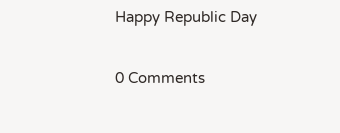Happy Republic Day

0 Comments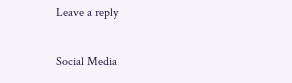Leave a reply

Social Media